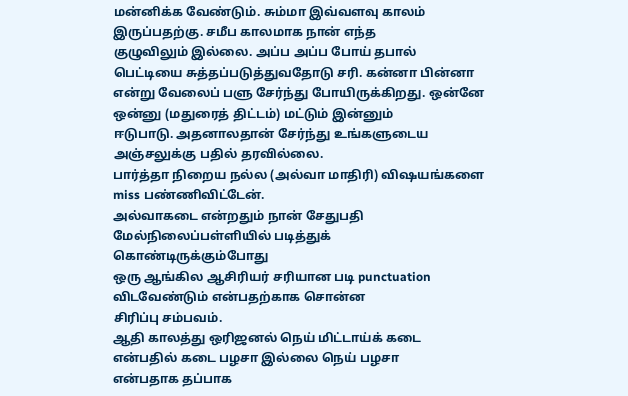மன்னிக்க வேண்டும். சும்மா இவ்வளவு காலம் இருப்பதற்கு. சமீப காலமாக நான் எந்த
குழுவிலும் இல்லை. அப்ப அப்ப போய் தபால் பெட்டியை சுத்தப்படுத்துவதோடு சரி. கன்னா பின்னா
என்று வேலைப் பளு சேர்ந்து போயிருக்கிறது. ஒன்னே ஒன்னு (மதுரைத் திட்டம்) மட்டும் இன்னும்
ஈடுபாடு. அதனாலதான் சேர்ந்து உங்களுடைய அஞ்சலுக்கு பதில் தரவில்லை.
பார்த்தா நிறைய நல்ல (அல்வா மாதிரி) விஷயங்களை miss பண்ணிவிட்டேன்.
அல்வாகடை என்றதும் நான் சேதுபதி மேல்நிலைப்பள்ளியில் படித்துக் கொண்டிருக்கும்போது
ஒரு ஆங்கில ஆசிரியர் சரியான படி punctuation விடவேண்டும் என்பதற்காக சொன்ன
சிரிப்பு சம்பவம்.
ஆதி காலத்து ஒரிஜனல் நெய் மிட்டாய்க் கடை என்பதில் கடை பழசா இல்லை நெய் பழசா
என்பதாக தப்பாக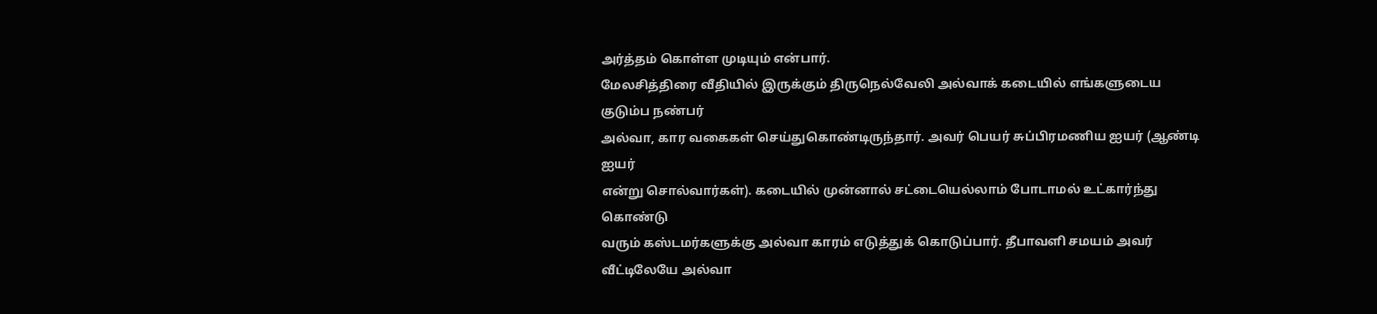அர்த்தம் கொள்ள முடியும் என்பார்.
மேலசித்திரை வீதியில் இருக்கும் திருநெல்வேலி அல்வாக் கடையில் எங்களுடைய குடும்ப நண்பர்
அல்வா, கார வகைகள் செய்துகொண்டிருந்தார். அவர் பெயர் சுப்பிரமணிய ஐயர் (ஆண்டி ஐயர்
என்று சொல்வார்கள்). கடையில் முன்னால் சட்டையெல்லாம் போடாமல் உட்கார்ந்து கொண்டு
வரும் கஸ்டமர்களுக்கு அல்வா காரம் எடுத்துக் கொடுப்பார். தீபாவளி சமயம் அவர் வீட்டிலேயே அல்வா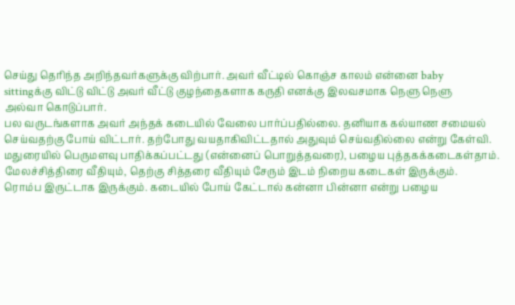செய்து தெரிந்த அறிந்தவர்களுக்கு விற்பார். அவர் வீட்டில் கொஞ்ச காலம் என்னை baby
sittingக்கு விட்டு விட்டு அவர் வீட்டு குழந்தைகளாக கருதி எனக்கு இலவசமாக நெளு நெளு
அல்வா கொடுப்பார்.
பல வருடங்களாக அவர் அந்தக் கடையில் வேலை பார்ப்பதில்லை. தனியாக கல்யாண சமையல்
செய்வதற்கு போய் விட்டார். தற்போது வயதாகிவிட்டதால் அதுவும் செய்வதில்லை என்று கேள்வி.
மதுரையில் பெருமளவு பாதிக்கப்பட்டது (என்னைப் பொறுத்தவரை), பழைய புத்தகக்கடைகள்தாம்.
மேலச்சித்திரை வீதியும், தெற்கு சித்தரை வீதியும் சேரும் இடம் நிறைய கடைகள் இருக்கும்.
ரொம்ப இருட்டாக இருக்கும். கடையில் போய் கேட்டால் கன்னா பின்னா என்று பழைய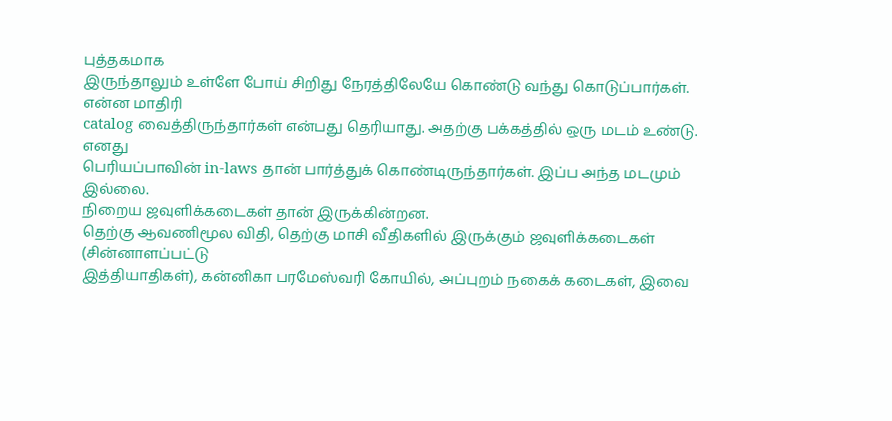புத்தகமாக
இருந்தாலும் உள்ளே போய் சிறிது நேரத்திலேயே கொண்டு வந்து கொடுப்பார்கள். என்ன மாதிரி
catalog வைத்திருந்தார்கள் என்பது தெரியாது. அதற்கு பக்கத்தில் ஒரு மடம் உண்டு. எனது
பெரியப்பாவின் in-laws தான் பார்த்துக் கொண்டிருந்தார்கள். இப்ப அந்த மடமும் இல்லை.
நிறைய ஜவுளிக்கடைகள் தான் இருக்கின்றன.
தெற்கு ஆவணிமூல விதி, தெற்கு மாசி வீதிகளில் இருக்கும் ஜவுளிக்கடைகள் (சின்னாளப்பட்டு
இத்தியாதிகள்), கன்னிகா பரமேஸ்வரி கோயில், அப்புறம் நகைக் கடைகள், இவை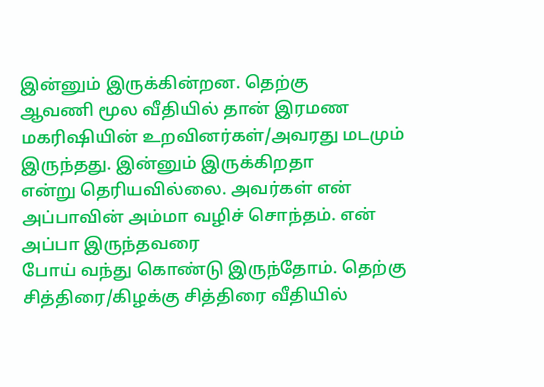இன்னும் இருக்கின்றன. தெற்கு
ஆவணி மூல வீதியில் தான் இரமண மகரிஷியின் உறவினர்கள்/அவரது மடமும் இருந்தது. இன்னும் இருக்கிறதா
என்று தெரியவில்லை. அவர்கள் என் அப்பாவின் அம்மா வழிச் சொந்தம். என் அப்பா இருந்தவரை
போய் வந்து கொண்டு இருந்தோம். தெற்கு சித்திரை/கிழக்கு சித்திரை வீதியில்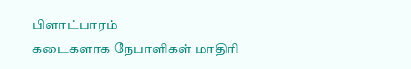பிளாட்பாரம்
கடைகளாக நேபாளிகள் மாதிரி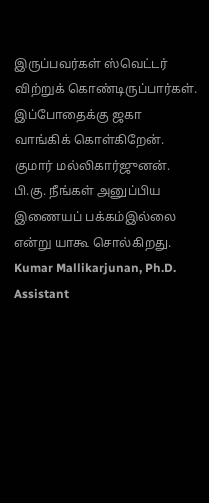இருப்பவர்கள் ஸ்வெட்டர் விற்றுக் கொண்டிருப்பார்கள்.
இப்போதைக்கு ஜகா வாங்கிக் கொள்கிறேன்.
குமார் மல்லிகார்ஜுனன்.
பி.கு. நீங்கள் அனுப்பிய இணையப் பக்கம்இல்லை என்று யாகூ சொல்கிறது.
Kumar Mallikarjunan, Ph.D.
Assistant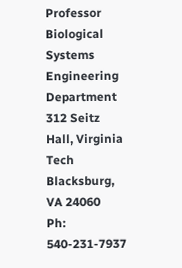Professor
Biological Systems Engineering Department
312 Seitz Hall, Virginia Tech
Blacksburg, VA 24060
Ph: 540-231-7937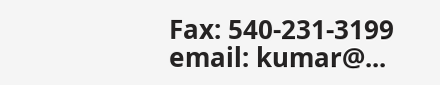Fax: 540-231-3199
email: kumar@...